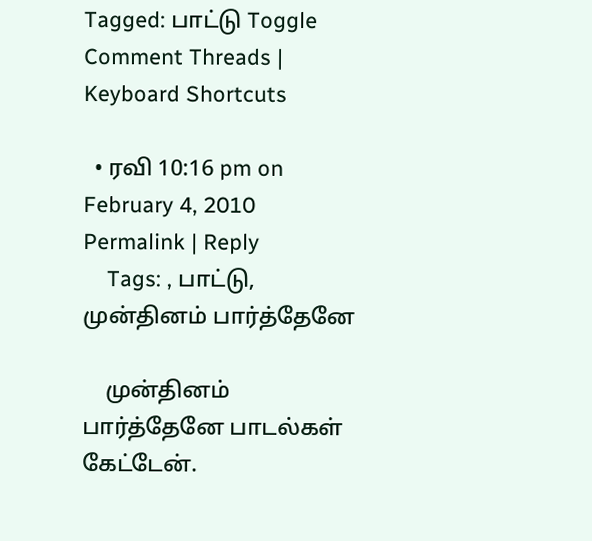Tagged: பாட்டு Toggle Comment Threads | Keyboard Shortcuts

  • ரவி 10:16 pm on February 4, 2010 Permalink | Reply
    Tags: , பாட்டு, முன்தினம் பார்த்தேனே

    முன்தினம் பார்த்தேனே பாடல்கள் கேட்டேன்.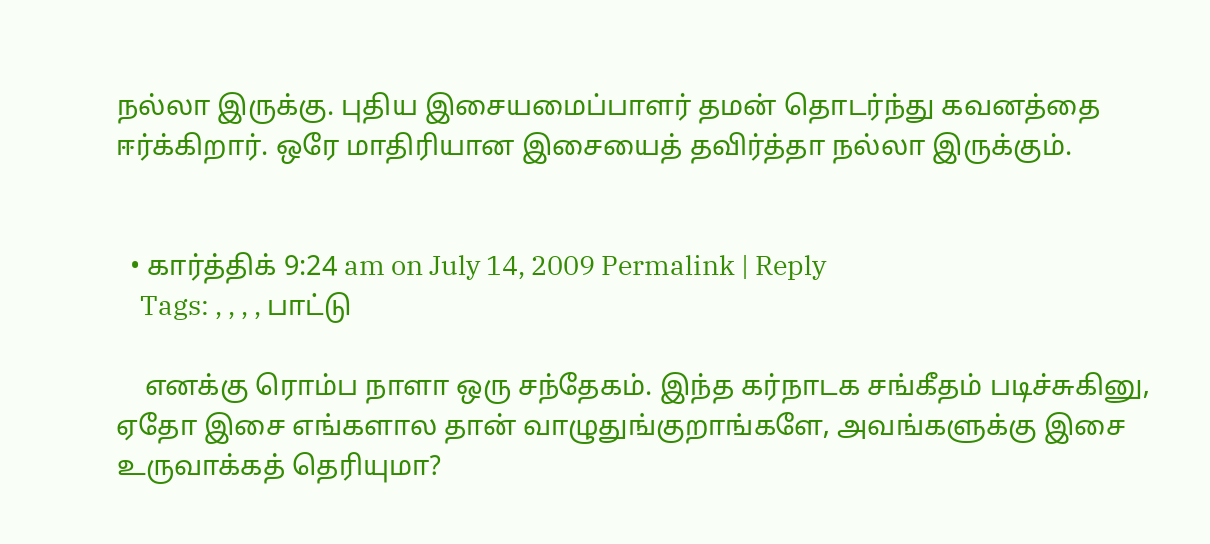நல்லா இருக்கு. புதிய இசையமைப்பாளர் தமன் தொடர்ந்து கவனத்தை ஈர்க்கிறார். ஒரே மாதிரியான இசையைத் தவிர்த்தா நல்லா இருக்கும்.


  • கார்த்திக் 9:24 am on July 14, 2009 Permalink | Reply
    Tags: , , , , பாட்டு

    எனக்கு ரொம்ப நாளா ஒரு சந்தேகம். இந்த கர்நாடக சங்கீதம் படிச்சுகினு, ஏதோ இசை எங்களால தான் வாழுதுங்குறாங்களே, அவங்களுக்கு இசை உருவாக்கத் தெரியுமா?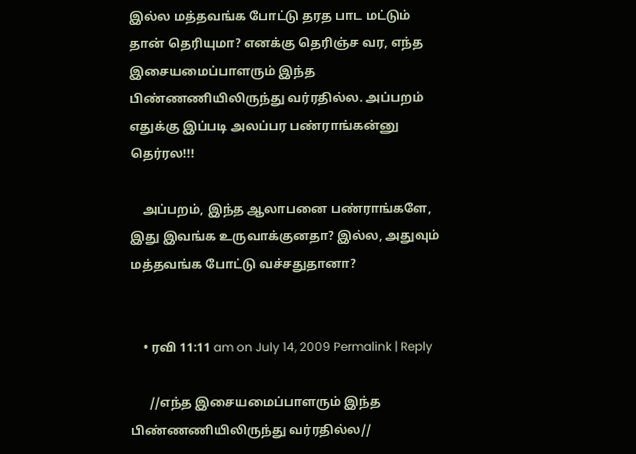இல்ல மத்தவங்க போட்டு தரத பாட மட்டும் தான் தெரியுமா? எனக்கு தெரிஞ்ச வர, எந்த இசையமைப்பாளரும் இந்த பிண்ணணியிலிருந்து வர்ரதில்ல. அப்பறம் எதுக்கு இப்படி அலப்பர பண்ராங்கன்னு தெர்ரல!!!

    அப்பறம், இந்த ஆலாபனை பண்ராங்களே, இது இவங்க உருவாக்குனதா? இல்ல, அதுவும் மத்தவங்க போட்டு வச்சதுதானா?


    • ரவி 11:11 am on July 14, 2009 Permalink | Reply

      //எந்த இசையமைப்பாளரும் இந்த பிண்ணணியிலிருந்து வர்ரதில்ல//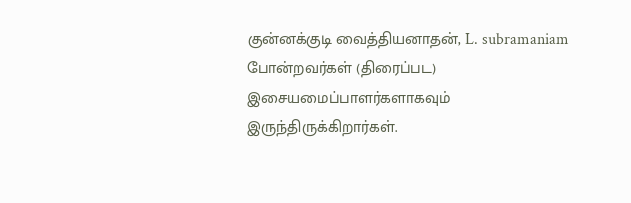குன்னக்குடி வைத்தியனாதன், L. subramaniam போன்றவர்கள் (திரைப்பட) இசையமைப்பாளர்களாகவும் இருந்திருக்கிறார்கள்.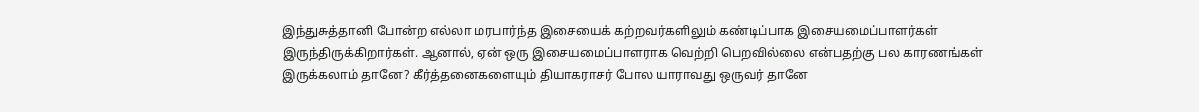இந்துசுத்தானி போன்ற எல்லா மரபார்ந்த இசையைக் கற்றவர்களிலும் கண்டிப்பாக இசையமைப்பாளர்கள் இருந்திருக்கிறார்கள். ஆனால், ஏன் ஒரு இசையமைப்பாளராக வெற்றி பெறவில்லை என்பதற்கு பல காரணங்கள் இருக்கலாம் தானே? கீர்த்தனைகளையும் தியாகராசர் போல யாராவது ஒருவர் தானே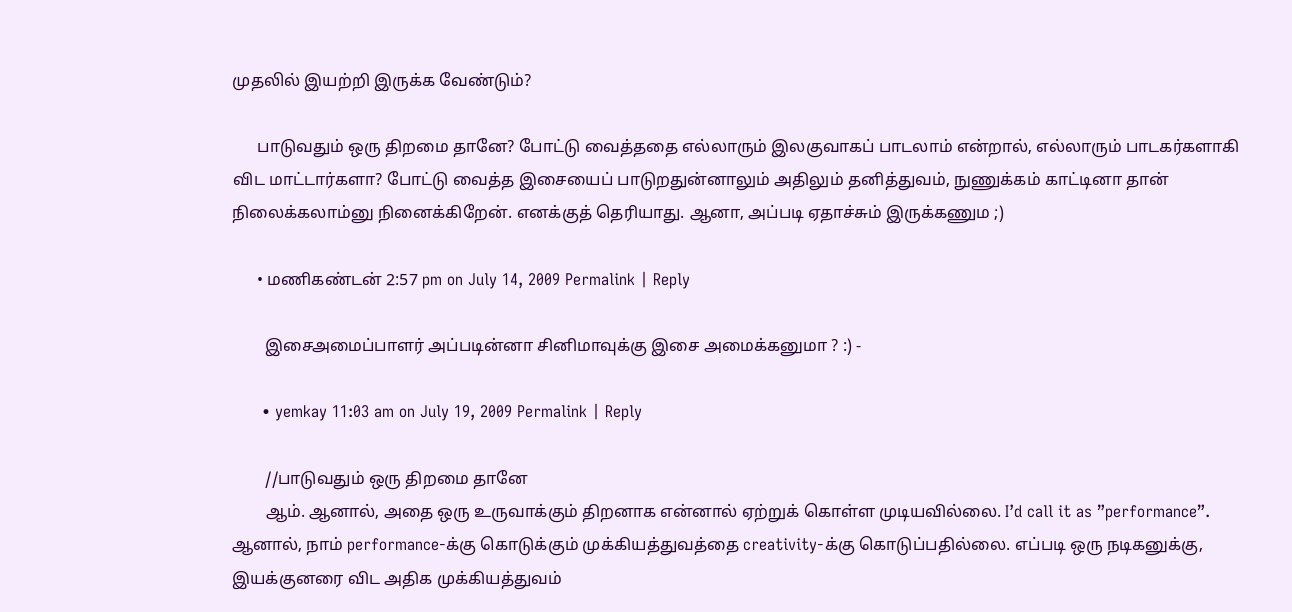முதலில் இயற்றி இருக்க வேண்டும்?

      பாடுவதும் ஒரு திறமை தானே? போட்டு வைத்ததை எல்லாரும் இலகுவாகப் பாடலாம் என்றால், எல்லாரும் பாடகர்களாகி விட மாட்டார்களா? போட்டு வைத்த இசையைப் பாடுறதுன்னாலும் அதிலும் தனித்துவம், நுணுக்கம் காட்டினா தான் நிலைக்கலாம்னு நினைக்கிறேன். எனக்குத் தெரியாது. ஆனா, அப்படி ஏதாச்சும் இருக்கணும ;)

      • மணிகண்டன் 2:57 pm on July 14, 2009 Permalink | Reply

        இசைஅமைப்பாளர் அப்படின்னா சினிமாவுக்கு இசை அமைக்கனுமா ? :) -

      • yemkay 11:03 am on July 19, 2009 Permalink | Reply

        //பாடுவதும் ஒரு திறமை தானே
        ஆம். ஆனால், அதை ஒரு உருவாக்கும் திறனாக என்னால் ஏற்றுக் கொள்ள முடியவில்லை. I’d call it as ”performance”. ஆனால், நாம் performance-க்கு கொடுக்கும் முக்கியத்துவத்தை creativity-க்கு கொடுப்பதில்லை. எப்படி ஒரு நடிகனுக்கு, இயக்குனரை விட அதிக முக்கியத்துவம்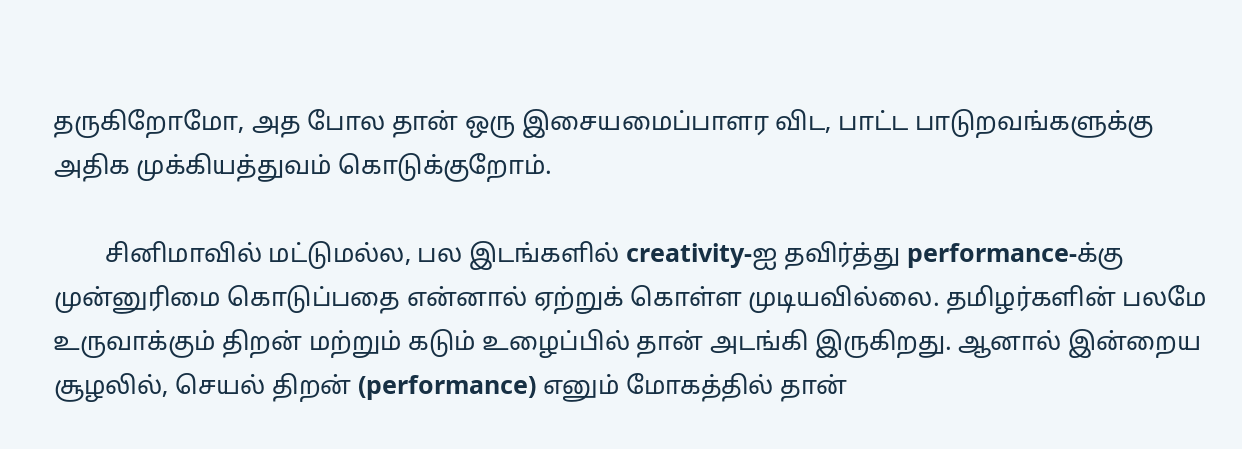தருகிறோமோ, அத போல தான் ஒரு இசையமைப்பாளர விட, பாட்ட பாடுறவங்களுக்கு அதிக முக்கியத்துவம் கொடுக்குறோம்.

        சினிமாவில் மட்டுமல்ல, பல இடங்களில் creativity-ஐ தவிர்த்து performance-க்கு முன்னுரிமை கொடுப்பதை என்னால் ஏற்றுக் கொள்ள முடியவில்லை. தமிழர்களின் பலமே உருவாக்கும் திறன் மற்றும் கடும் உழைப்பில் தான் அடங்கி இருகிறது. ஆனால் இன்றைய சூழலில், செயல் திறன் (performance) எனும் மோகத்தில் தான்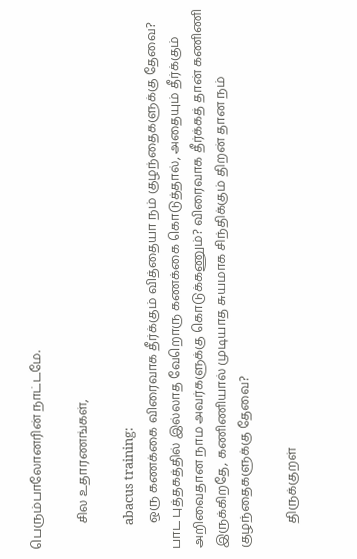பெரும்பாலோனரின் நாட்டமே.

        சில உதாரணங்கள்,

        abacus training:
        ஒரு கணக்கை விரைவாக தீர்க்கும் வித்தையா நம் குழந்தைகளுக்கு தேவை? பாட புத்தகத்தில் இல்லாத வேறொரு கணக்கை கொடுத்தால், அதையும் தீர்க்கும் அறிவைதான நாம அவர்களுக்கு கொடுக்கணும்? விரைவாக தீர்க்கத் தான் கணிணி இருக்கிறதே, கணிணியால் முடியாத சுயமாக சிந்திக்கும் திறன் தான நம் குழந்தைகளுக்கு தேவை?

        திருக்குறள்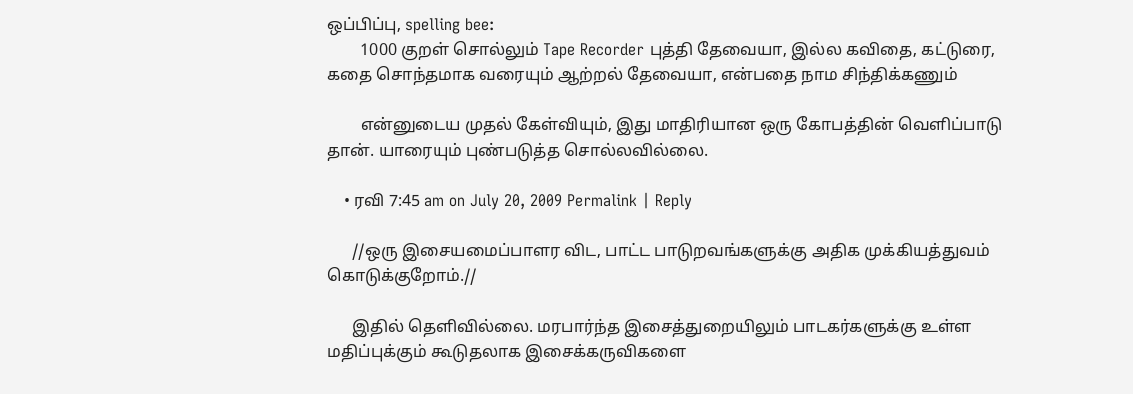ஒப்பிப்பு, spelling bee:
        1000 குறள் சொல்லும் Tape Recorder புத்தி தேவையா, இல்ல கவிதை, கட்டுரை, கதை சொந்தமாக வரையும் ஆற்றல் தேவையா, என்பதை நாம சிந்திக்கணும்

        என்னுடைய முதல் கேள்வியும், இது மாதிரியான ஒரு கோபத்தின் வெளிப்பாடு தான். யாரையும் புண்படுத்த சொல்லவில்லை.

    • ரவி 7:45 am on July 20, 2009 Permalink | Reply

      //ஒரு இசையமைப்பாளர விட, பாட்ட பாடுறவங்களுக்கு அதிக முக்கியத்துவம் கொடுக்குறோம்.//

      இதில் தெளிவில்லை. மரபார்ந்த இசைத்துறையிலும் பாடகர்களுக்கு உள்ள மதிப்புக்கும் கூடுதலாக இசைக்கருவிகளை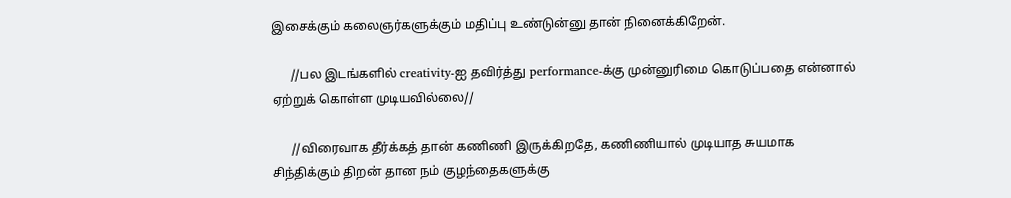இசைக்கும் கலைஞர்களுக்கும் மதிப்பு உண்டுன்னு தான் நினைக்கிறேன்.

      //பல இடங்களில் creativity-ஐ தவிர்த்து performance-க்கு முன்னுரிமை கொடுப்பதை என்னால் ஏற்றுக் கொள்ள முடியவில்லை//

      //விரைவாக தீர்க்கத் தான் கணிணி இருக்கிறதே, கணிணியால் முடியாத சுயமாக சிந்திக்கும் திறன் தான நம் குழந்தைகளுக்கு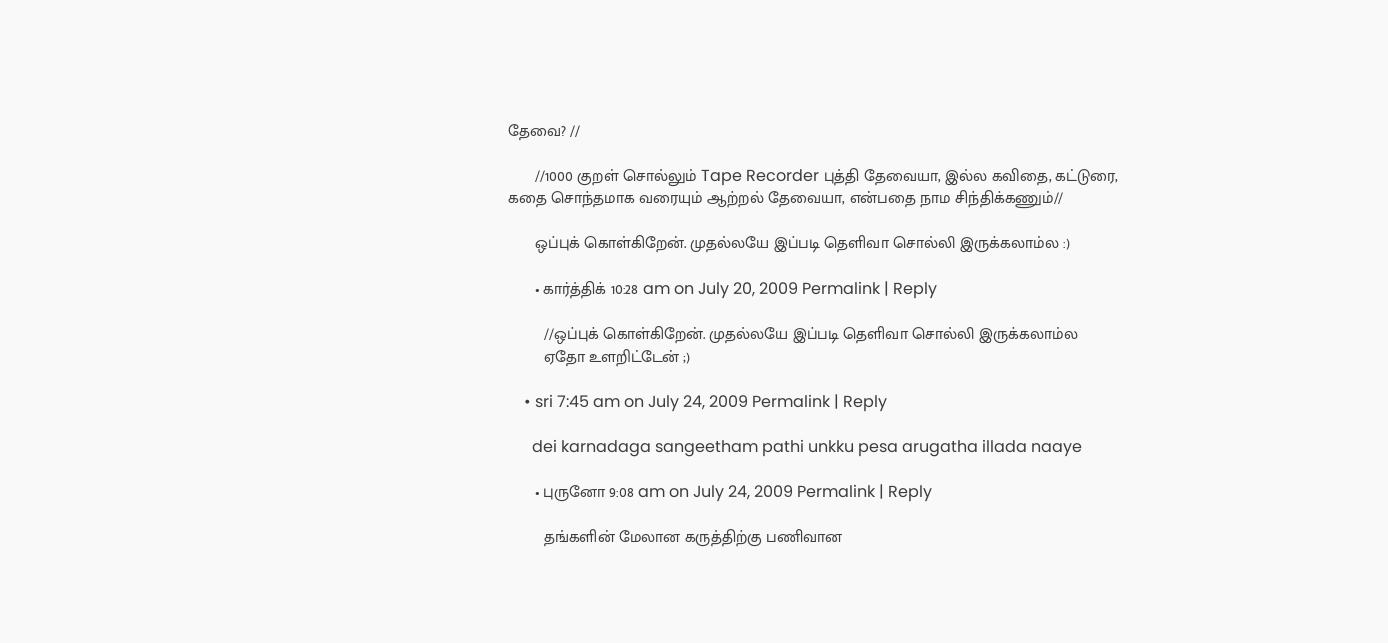தேவை? //

      //1000 குறள் சொல்லும் Tape Recorder புத்தி தேவையா, இல்ல கவிதை, கட்டுரை, கதை சொந்தமாக வரையும் ஆற்றல் தேவையா, என்பதை நாம சிந்திக்கணும்//

      ஒப்புக் கொள்கிறேன். முதல்லயே இப்படி தெளிவா சொல்லி இருக்கலாம்ல :)

      • கார்த்திக் 10:28 am on July 20, 2009 Permalink | Reply

        //ஒப்புக் கொள்கிறேன். முதல்லயே இப்படி தெளிவா சொல்லி இருக்கலாம்ல
        ஏதோ உளறிட்டேன் ;)

    • sri 7:45 am on July 24, 2009 Permalink | Reply

      dei karnadaga sangeetham pathi unkku pesa arugatha illada naaye

      • புருனோ 9:08 am on July 24, 2009 Permalink | Reply

        தங்களின் மேலான கருத்திற்கு பணிவான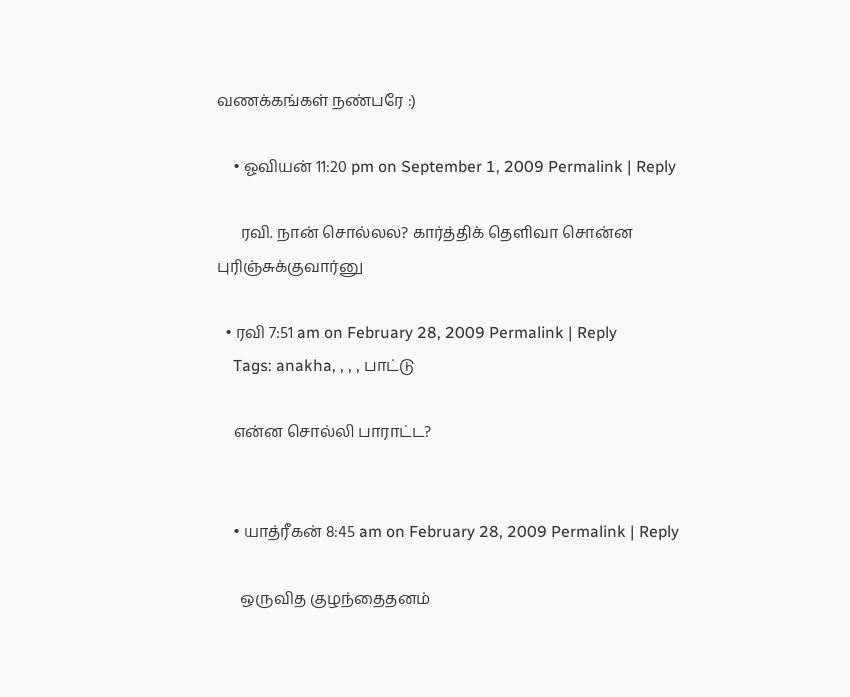வணக்கங்கள் நண்பரே :)

    • ஓவியன் 11:20 pm on September 1, 2009 Permalink | Reply

      ரவி. நான் சொல்லல? கார்த்திக் தெளிவா சொன்ன புரிஞ்சுக்குவார்னு

  • ரவி 7:51 am on February 28, 2009 Permalink | Reply
    Tags: anakha, , , , பாட்டு

    என்ன சொல்லி பாராட்ட?


    • யாத்ரீகன் 8:45 am on February 28, 2009 Permalink | Reply

      ஒருவித குழந்தைதனம்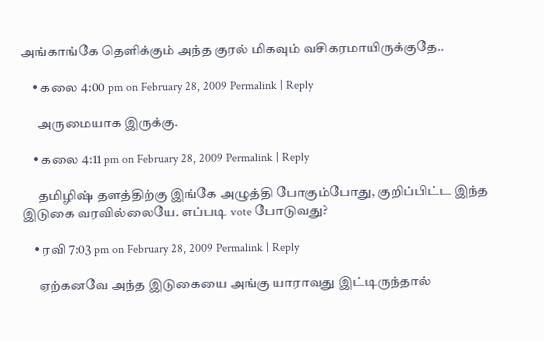அங்காங்கே தெளிக்கும் அந்த குரல் மிகவும் வசிகரமாயிருக்குதே..

    • கலை 4:00 pm on February 28, 2009 Permalink | Reply

      அருமையாக இருக்கு.

    • கலை 4:11 pm on February 28, 2009 Permalink | Reply

      தமிழிஷ் தளத்திற்கு இங்கே அழுத்தி போகும்போது, குறிப்பிட்ட இந்த இடுகை வரவில்லையே. எப்படி vote போடுவது?

    • ரவி 7:03 pm on February 28, 2009 Permalink | Reply

      ஏற்கனவே அந்த இடுகையை அங்கு யாராவது இட்டிருந்தால்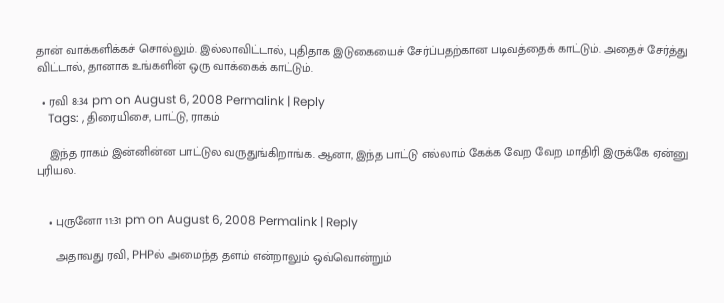தான் வாக்களிக்கச் சொல்லும். இல்லாவிட்டால், புதிதாக இடுகையைச் சேர்ப்பதற்கான படிவத்தைக் காட்டும். அதைச் சேர்த்து விட்டால், தானாக உங்களின் ஒரு வாக்கைக் காட்டும்.

  • ரவி 8:34 pm on August 6, 2008 Permalink | Reply
    Tags: , திரையிசை, பாட்டு, ராகம்

    இந்த ராகம் இன்னின்ன பாட்டுல வருதுங்கிறாங்க. ஆனா, இந்த பாட்டு எல்லாம் கேக்க வேற வேற மாதிரி இருக்கே ஏன்னு புரியல.


    • புருனோ 11:31 pm on August 6, 2008 Permalink | Reply

      அதாவது ரவி, PHPல் அமைந்த தளம் என்றாலும் ஒவ்வொன்றும்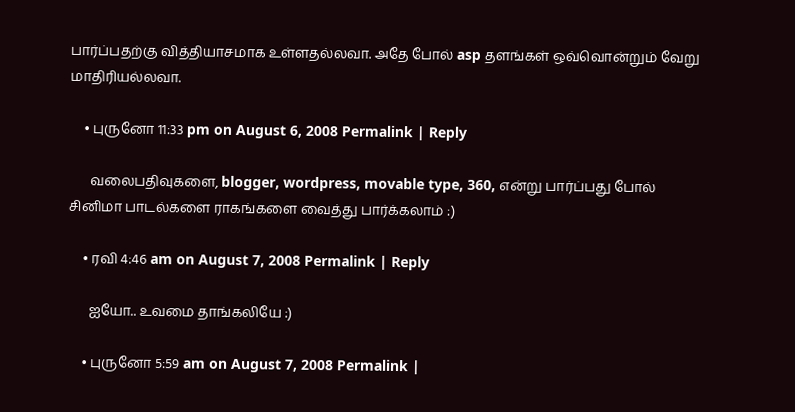பார்ப்பதற்கு வித்தியாசமாக உள்ளதல்லவா. அதே போல் asp தளங்கள் ஒவ்வொன்றும் வேறு மாதிரியல்லவா.

    • புருனோ 11:33 pm on August 6, 2008 Permalink | Reply

      வலைபதிவுகளை, blogger, wordpress, movable type, 360, என்று பார்ப்பது போல் சினிமா பாடல்களை ராகங்களை வைத்து பார்க்கலாம் :)

    • ரவி 4:46 am on August 7, 2008 Permalink | Reply

      ஐயோ.. உவமை தாங்கலியே :)

    • புருனோ 5:59 am on August 7, 2008 Permalink |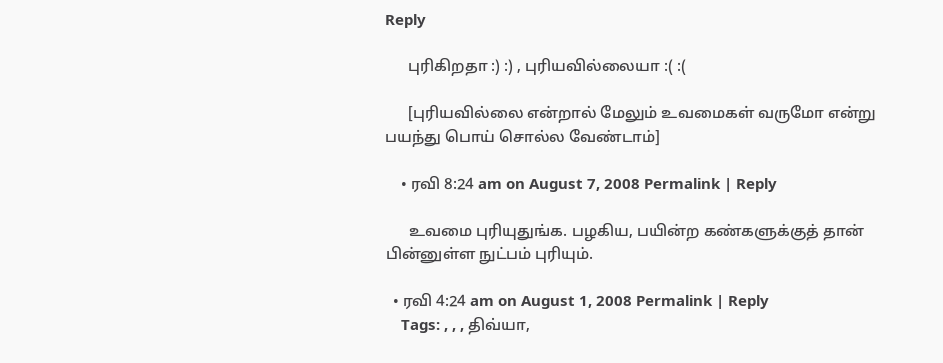Reply

      புரிகிறதா :) :) , புரியவில்லையா :( :(

      [புரியவில்லை என்றால் மேலும் உவமைகள் வருமோ என்று பயந்து பொய் சொல்ல வேண்டாம்]

    • ரவி 8:24 am on August 7, 2008 Permalink | Reply

      உவமை புரியுதுங்க. பழகிய, பயின்ற கண்களுக்குத் தான் பின்னுள்ள நுட்பம் புரியும்.

  • ரவி 4:24 am on August 1, 2008 Permalink | Reply
    Tags: , , , திவ்யா,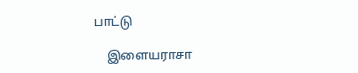பாட்டு

    இளையராசா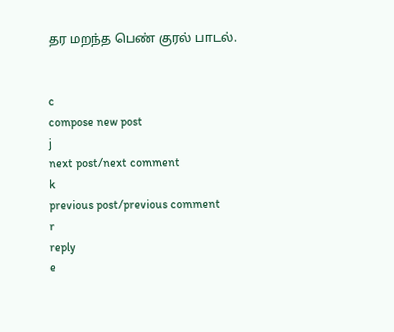தர மறந்த பெண் குரல் பாடல்.


c
compose new post
j
next post/next comment
k
previous post/previous comment
r
reply
e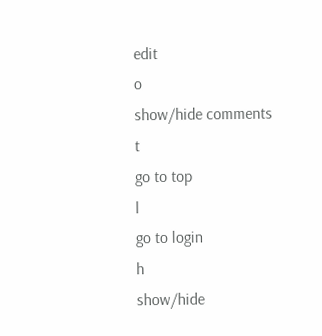edit
o
show/hide comments
t
go to top
l
go to login
h
show/hide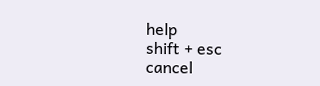help
shift + esc
cancel